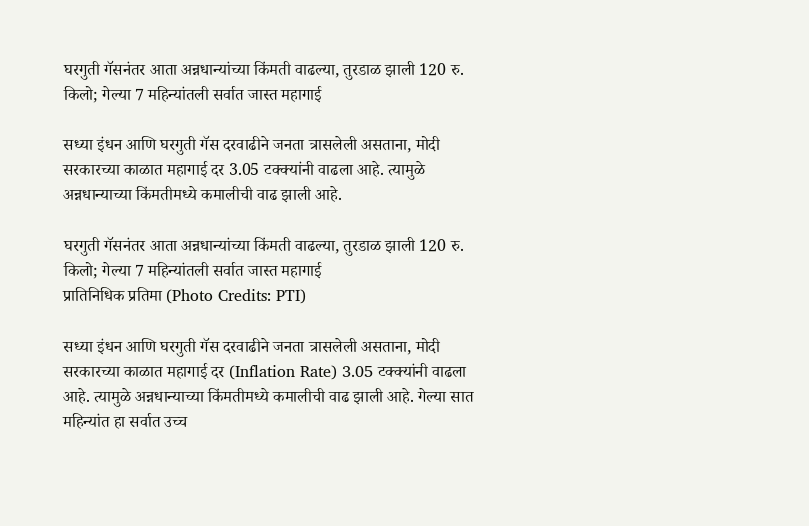घरगुती गॅसनंतर आता अन्नधान्यांच्या किंमती वाढल्या, तुरडाळ झाली 120 रु. किलो; गेल्या 7 महिन्यांतली सर्वात जास्त महागाई

सध्या इंधन आणि घरगुती गॅस दरवाढीने जनता त्रासलेली असताना, मोदी सरकारच्या काळात महागाई दर 3.05 टक्क्यांनी वाढला आहे. त्यामुळे अन्नधान्याच्या किंमतीमध्ये कमालीची वाढ झाली आहे.

घरगुती गॅसनंतर आता अन्नधान्यांच्या किंमती वाढल्या, तुरडाळ झाली 120 रु. किलो; गेल्या 7 महिन्यांतली सर्वात जास्त महागाई
प्रातिनिधिक प्रतिमा (Photo Credits: PTI)

सध्या इंधन आणि घरगुती गॅस दरवाढीने जनता त्रासलेली असताना, मोदी सरकारच्या काळात महागाई दर (Inflation Rate) 3.05 टक्क्यांनी वाढला आहे. त्यामुळे अन्नधान्याच्या किंमतीमध्ये कमालीची वाढ झाली आहे. गेल्या सात महिन्यांत हा सर्वात उच्च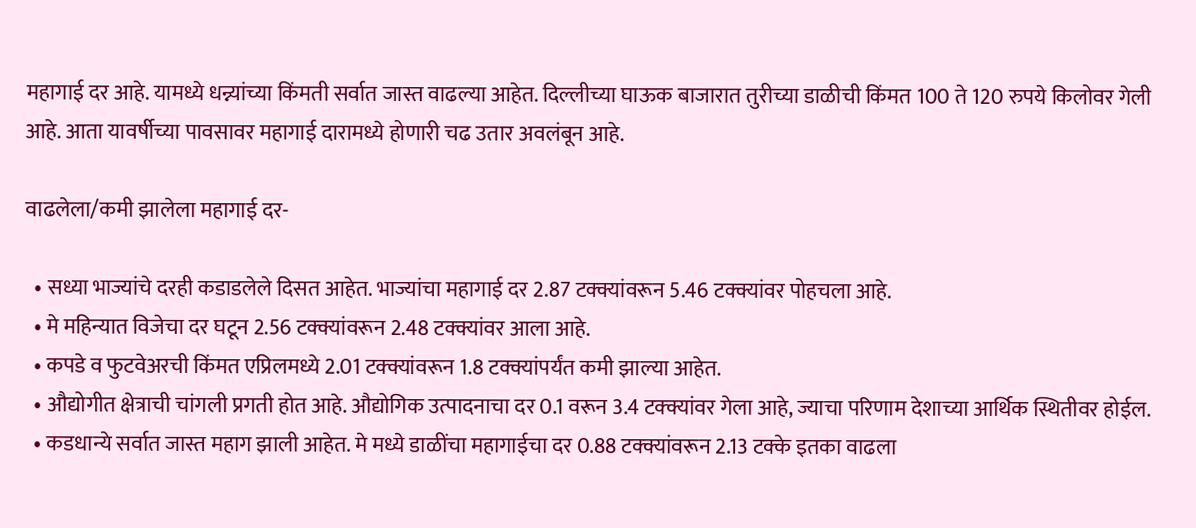महागाई दर आहे. यामध्ये धन्न्यांच्या किंमती सर्वात जास्त वाढल्या आहेत. दिल्लीच्या घाऊक बाजारात तुरीच्या डाळीची किंमत 100 ते 120 रुपये किलोवर गेली आहे. आता यावर्षीच्या पावसावर महागाई दारामध्ये होणारी चढ उतार अवलंबून आहे.

वाढलेला/कमी झालेला महागाई दर-

  • सध्या भाज्यांचे दरही कडाडलेले दिसत आहेत. भाज्यांचा महागाई दर 2.87 टक्क्यांवरून 5.46 टक्क्यांवर पोहचला आहे.
  • मे महिन्यात विजेचा दर घटून 2.56 टक्क्यांवरून 2.48 टक्क्यांवर आला आहे.
  • कपडे व फुटवेअरची किंमत एप्रिलमध्ये 2.01 टक्क्यांवरून 1.8 टक्क्यांपर्यंत कमी झाल्या आहेत.
  • औद्योगीत क्षेत्राची चांगली प्रगती होत आहे. औद्योगिक उत्पादनाचा दर 0.1 वरून 3.4 टक्क्यांवर गेला आहे, ज्याचा परिणाम देशाच्या आर्थिक स्थितीवर होईल.
  • कडधान्ये सर्वात जास्त महाग झाली आहेत. मे मध्ये डाळींचा महागाईचा दर 0.88 टक्क्यांवरून 2.13 टक्के इतका वाढला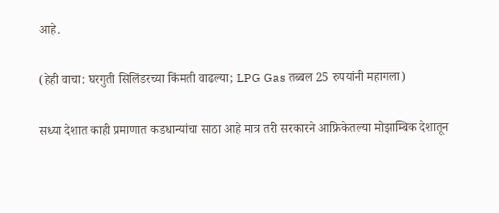आहे.

(हेही वाचा: घरगुती सिलिंडरच्या किंमती वाढल्या; LPG Gas तब्बल 25 रुपयांनी महागला)

सध्या देशात काही प्रमाणात कडधान्यांचा साठा आहे मात्र तरी सरकारने आफ्रिकेतल्या मोझाम्बिक देशातून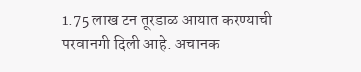1.75 लाख टन तूरडाळ आयात करण्याची परवानगी दिली आहे. अचानक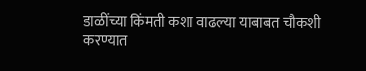डाळींच्या किंमती कशा वाढल्या याबाबत चौकशी करण्यात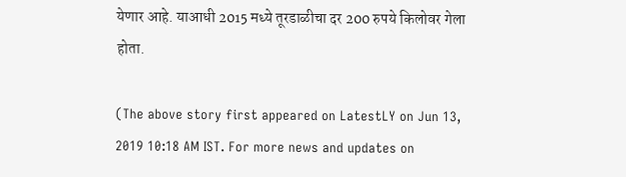येणार आहे. याआधी 2015 मध्ये तूरडाळीचा दर 200 रुपये किलोवर गेला होता.

(The above story first appeared on LatestLY on Jun 13, 2019 10:18 AM IST. For more news and updates on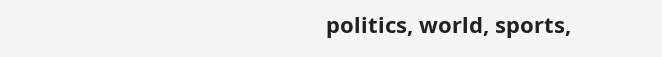politics, world, sports,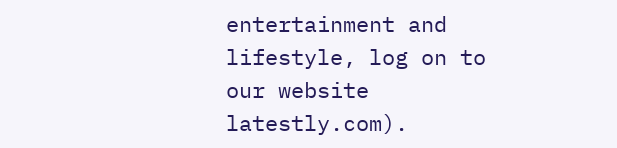entertainment and lifestyle, log on to our website latestly.com).